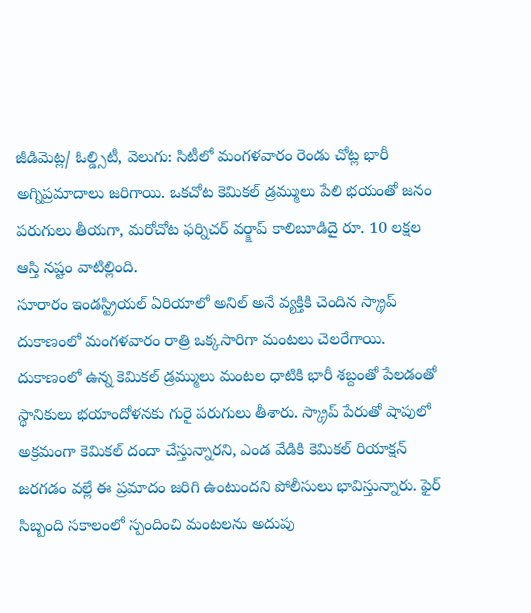జీడిమెట్ల/ ఓల్డ్సిటీ, వెలుగు: సిటీలో మంగళవారం రెండు చోట్ల భారీ అగ్నిప్రమాదాలు జరిగాయి. ఒకచోట కెమికల్ డ్రమ్ములు పేలి భయంతో జనం పరుగులు తీయగా, మరోచోట ఫర్నిచర్ వర్క్షాప్ కాలిబూడిదై రూ. 10 లక్షల ఆస్తి నష్టం వాటిల్లింది.
సూరారం ఇండస్ట్రియల్ ఏరియాలో అనిల్ అనే వ్యక్తికి చెందిన స్క్రాప్ దుకాణంలో మంగళవారం రాత్రి ఒక్కసారిగా మంటలు చెలరేగాయి. దుకాణంలో ఉన్న కెమికల్ డ్రమ్ములు మంటల ధాటికి భారీ శబ్దంతో పేలడంతో స్థానికులు భయాందోళనకు గురై పరుగులు తీశారు. స్క్రాప్ పేరుతో షాపులో అక్రమంగా కెమికల్ దందా చేస్తున్నారని, ఎండ వేడికి కెమికల్ రియాక్షన్ జరగడం వల్లే ఈ ప్రమాదం జరిగి ఉంటుందని పోలీసులు భావిస్తున్నారు. ఫైర్ సిబ్బంది సకాలంలో స్పందించి మంటలను అదుపు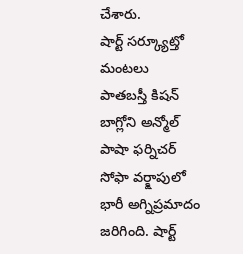చేశారు.
షార్ట్ సర్క్యూట్తో మంటలు
పాతబస్తీ కిషన్ బాగ్లోని అన్మోల్ పాషా ఫర్నిచర్ సోఫా వర్క్షాపులో భారీ అగ్నిప్రమాదం జరిగింది. షార్ట్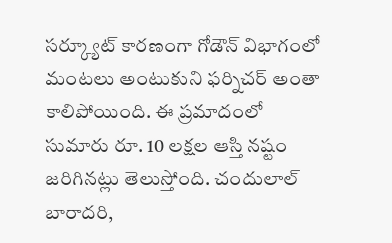సర్క్యూట్ కారణంగా గోడౌన్ విభాగంలో మంటలు అంటుకుని ఫర్నిచర్ అంతా కాలిపోయింది. ఈ ప్రమాదంలో సుమారు రూ. 10 లక్షల ఆస్తి నష్టం జరిగినట్లు తెలుస్తోంది. చందులాల్ బారాదరి,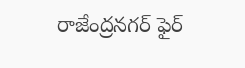రాజేంద్రనగర్ ఫైర్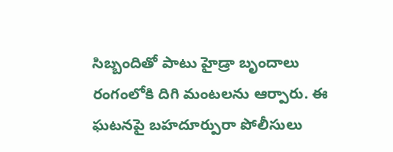సిబ్బందితో పాటు హైడ్రా బృందాలు రంగంలోకి దిగి మంటలను ఆర్పారు. ఈ ఘటనపై బహదూర్పురా పోలీసులు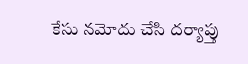కేసు నమోదు చేసి దర్యాప్తు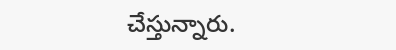చేస్తున్నారు.